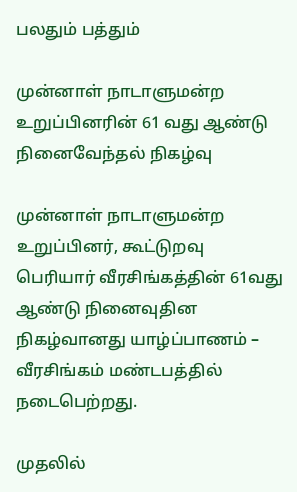பலதும் பத்தும்

முன்னாள் நாடாளுமன்ற உறுப்பினரின் 61 வது ஆண்டு நினைவேந்தல் நிகழ்வு

முன்னாள் நாடாளுமன்ற உறுப்பினர், கூட்டுறவு பெரியார் வீரசிங்கத்தின் 61வது ஆண்டு நினைவுதின நிகழ்வானது யாழ்ப்பாணம் – வீரசிங்கம் மண்டபத்தில் நடைபெற்றது.

முதலில்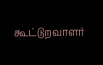கூட்டுறவாளர்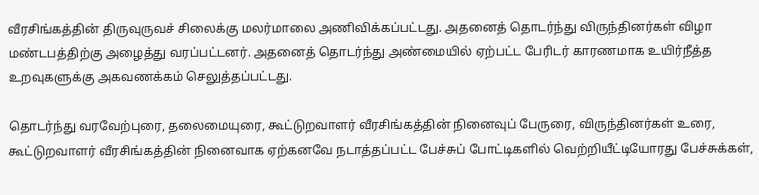வீரசிங்கத்தின் திருவுருவச் சிலைக்கு மலர்மாலை அணிவிக்கப்பட்டது. அதனைத் தொடர்ந்து விருந்தினர்கள் விழா மண்டபத்திற்கு அழைத்து வரப்பட்டனர். அதனைத் தொடர்ந்து அண்மையில் ஏற்பட்ட பேரிடர் காரணமாக உயிர்நீத்த உறவுகளுக்கு அகவணக்கம் செலுத்தப்பட்டது.

தொடர்ந்து வரவேற்புரை, தலைமையுரை, கூட்டுறவாளர் வீரசிங்கத்தின் நினைவுப் பேருரை, விருந்தினர்கள் உரை, கூட்டுறவாளர் வீரசிங்கத்தின் நினைவாக ஏற்கனவே நடாத்தப்பட்ட பேச்சுப் போட்டிகளில் வெற்றியீட்டியோரது பேச்சுக்கள்,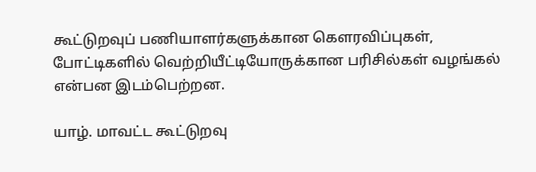கூட்டுறவுப் பணியாளர்களுக்கான கௌரவிப்புகள், போட்டிகளில் வெற்றியீட்டியோருக்கான பரிசில்கள் வழங்கல் என்பன இடம்பெற்றன.

யாழ். மாவட்ட கூட்டுறவு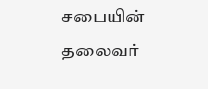சபையின் தலைவர்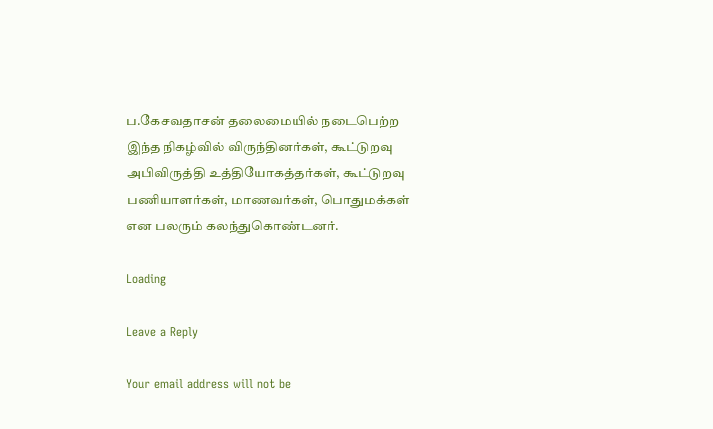ப.கேசவதாசன் தலைமையில் நடைபெற்ற இந்த நிகழ்வில் விருந்தினர்கள், கூட்டுறவு அபிவிருத்தி உத்தியோகத்தர்கள், கூட்டுறவு பணியாளர்கள், மாணவர்கள், பொதுமக்கள் என பலரும் கலந்துகொண்டனர்.

Loading

Leave a Reply

Your email address will not be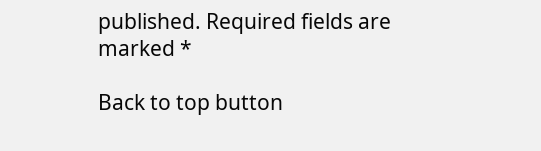published. Required fields are marked *

Back to top button